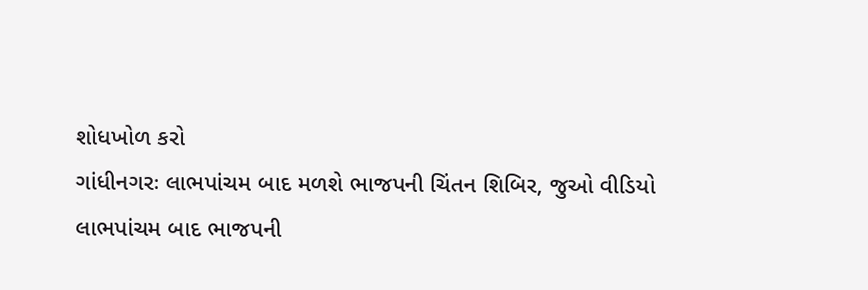શોધખોળ કરો
ગાંધીનગરઃ લાભપાંચમ બાદ મળશે ભાજપની ચિંતન શિબિર, જુઓ વીડિયો
લાભપાંચમ બાદ ભાજપની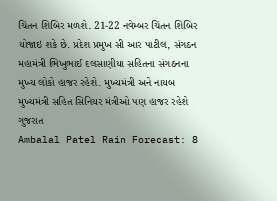ચિંતન શિબિર મળશે. 21-22 નવેમ્બર ચિંતન શિબિર યોજાઇ શકે છે. પ્રદેશ પ્રમુખ સી આર પાટીલ, સંગઠન મહામંત્રી ભિખુભાઈ દલસાણીયા સહિતના સંગઠનના મુખ્ય લોકો હાજર રહેશે. મુખ્યમંત્રી અને નાયબ મુખ્યમંત્રી સહિત સિનિયર મંત્રીઓ પણ હાજર રહેશે
ગુજરાત
Ambalal Patel Rain Forecast: 8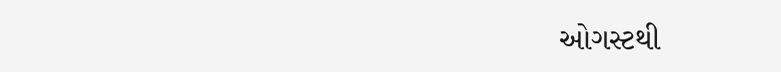ઓગસ્ટથી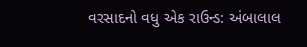વરસાદનો વધુ એક રાઉન્ડ: અંબાલાલ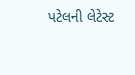પટેલની લેટેસ્ટ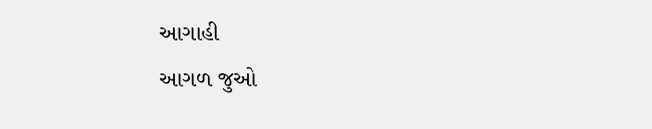આગાહી
આગળ જુઓ